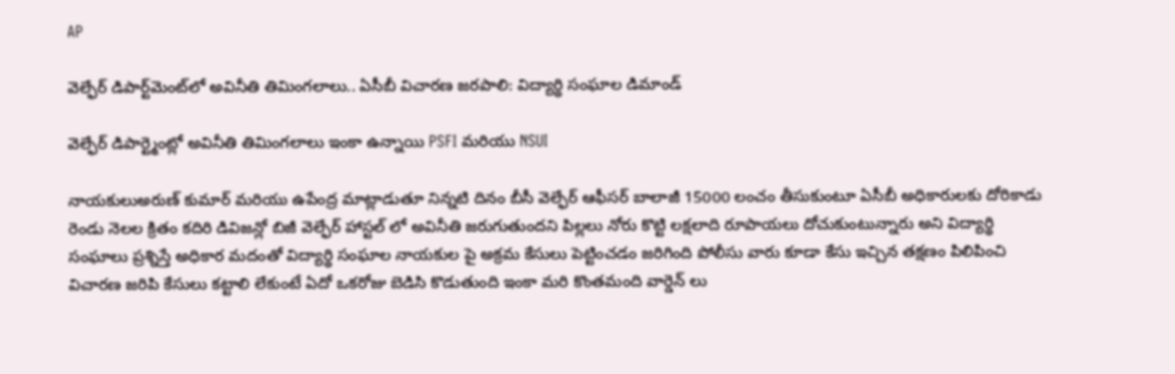AP

వెల్ఫేర్ డిపార్ట్‌మెంట్‌లో అవినీతి తిమింగలాలు.. ఏసీబీ విచారణ జరపాలి: విద్యార్థి సంఘాల డిమాండ్

వెల్ఫేర్ డిపార్ట్మెంట్లో అవినీతి తిమింగలాలు ఇంకా ఉన్నాయి PSFI మరియు NSUI

నాయకులుఅరుణ్ కుమార్ మరియు ఉపేంద్ర మాట్లాడుతూ నిన్నటి దినం బీసీ వెల్ఫేర్ ఆఫీసర్ బాలాజీ 15000 లంచం తీసుకుంటూ ఏసీబీ అధికారులకు దోరికాడు
రెండు నెలల క్రితం కదిరి డివిజన్లో బిజీ వెల్ఫేర్ హాస్టల్ లో అవినీతి జరుగుతుందని పిల్లలు నోరు కొట్టి లక్షలాది రూపాయలు దోచుకుంటున్నారు అని విద్యార్థి సంఘాలు ప్రశ్నిస్తే అధికార మదంతో విద్యార్థి సంఘాల నాయకుల పై అక్రమ కేసులు పెట్టించడం జరిగింది పోలీసు వారు కూడా కేసు ఇచ్చిన తక్షణం పిలిపించి విచారణ జరిపి కేసులు కట్టాలి లేకుంటే ఏదో ఒకరోజు బెడిసి కొడుతుంది ఇంకా మరి కొంతమంది వార్డెన్ లు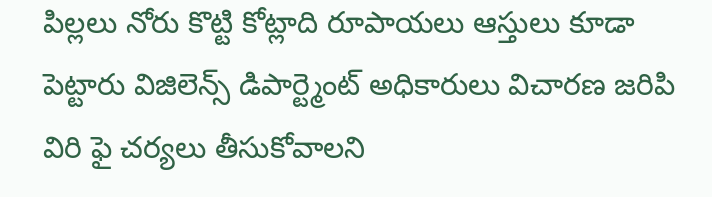పిల్లలు నోరు కొట్టి కోట్లాది రూపాయలు ఆస్తులు కూడా పెట్టారు విజిలెన్స్ డిపార్ట్మెంట్ అధికారులు విచారణ జరిపి విరి ఫై చర్యలు తీసుకోవాలని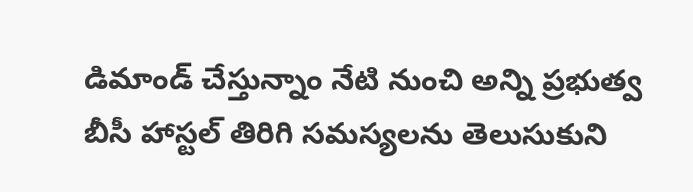డిమాండ్ చేస్తున్నాం నేటి నుంచి అన్ని ప్రభుత్వ బీసీ హాస్టల్ తిరిగి సమస్యలను తెలుసుకుని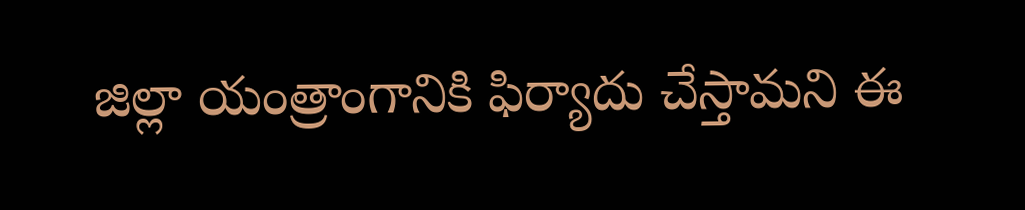జిల్లా యంత్రాంగానికి ఫిర్యాదు చేస్తామని ఈ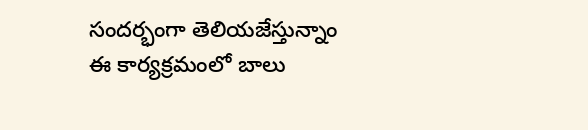సందర్భంగా తెలియజేస్తున్నాం ఈ కార్యక్రమంలో బాలు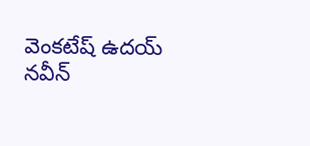వెంకటేష్ ఉదయ్ నవీన్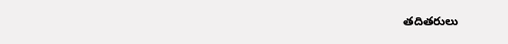తదితరులు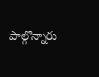పాల్గొన్నారు